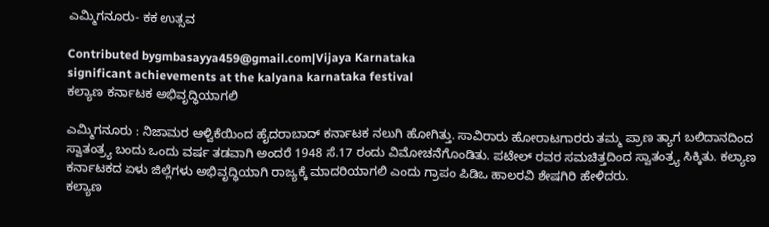ಎಮ್ಮಿಗನೂರು- ಕಕ ಉತ್ಸವ

Contributed bygmbasayya459@gmail.com|Vijaya Karnataka
significant achievements at the kalyana karnataka festival
ಕಲ್ಯಾಣ ಕರ್ನಾಟಕ ಅಭಿವೃದ್ಧಿಯಾಗಲಿ

ಎಮ್ಮಿಗನೂರು : ನಿಜಾಮರ ಆಳ್ವಿಕೆಯಿಂದ ಹೈದರಾಬಾದ್ ಕರ್ನಾಟಕ ನಲುಗಿ ಹೋಗಿತ್ತು. ಸಾವಿರಾರು ಹೋರಾಟಗಾರರು ತಮ್ಮ ಪ್ರಾಣ ತ್ಯಾಗ ಬಲಿದಾನದಿಂದ ಸ್ವಾತಂತ್ರ್ಯ ಬಂದು ಒಂದು ವರ್ಷ ತಡವಾಗಿ ಅಂದರೆ 1948 ಸೆ.17 ರಂದು ವಿಮೋಚನೆಗೊಂಡಿತು. ಪಟೇಲ್ ರವರ ಸಮಚಿತ್ತದಿಂದ ಸ್ವಾತಂತ್ರ್ಯ ಸಿಕ್ಕಿತು. ಕಲ್ಯಾಣ ಕರ್ನಾಟಕದ ಏಳು ಜಿಲ್ಲೆಗಳು ಅಭಿವೃದ್ಧಿಯಾಗಿ ರಾಜ್ಯಕ್ಕೆ ಮಾದರಿಯಾಗಲಿ ಎಂದು ಗ್ರಾಪಂ ಪಿಡಿಒ ಹಾಲರವಿ ಶೇಷಗಿರಿ ಹೇಳಿದರು.
ಕಲ್ಯಾಣ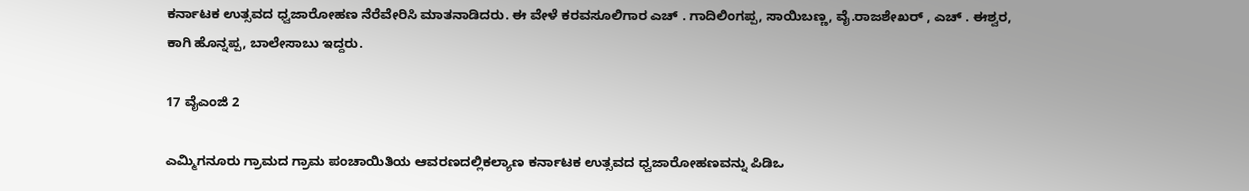ಕರ್ನಾಟಕ ಉತ್ಸವದ ಧ್ವಜಾರೋಹಣ ನೆರೆವೇರಿಸಿ ಮಾತನಾಡಿದರು. ಈ ವೇಳೆ ಕರವಸೂಲಿಗಾರ ಎಚ್ . ಗಾದಿಲಿಂಗಪ್ಪ, ಸಾಯಿಬಣ್ಣ, ವೈ.ರಾಜಶೇಖರ್ , ಎಚ್ . ಈಶ್ವರ, ಕಾಗಿ ಹೊನ್ನಪ್ಪ, ಬಾಲೇಸಾಬು ಇದ್ದರು.

17 ವೈಎಂಜಿ 2

ಎಮ್ಮಿಗನೂರು ಗ್ರಾಮದ ಗ್ರಾಮ ಪಂಚಾಯಿತಿಯ ಆವರಣದಲ್ಲಿಕಲ್ಯಾಣ ಕರ್ನಾಟಕ ಉತ್ಸವದ ಧ್ವಜಾರೋಹಣವನ್ನು ಪಿಡಿಒ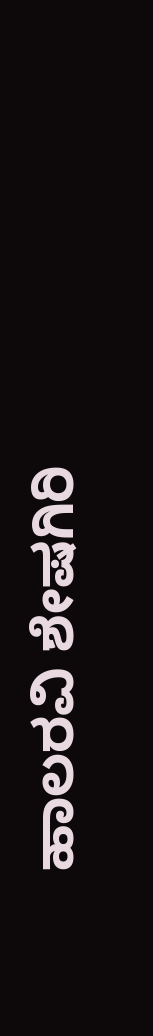ಹಾಲರವಿ ಶೇಷಗಿರಿ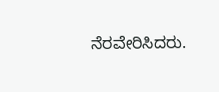ನೆರವೇರಿಸಿದರು.